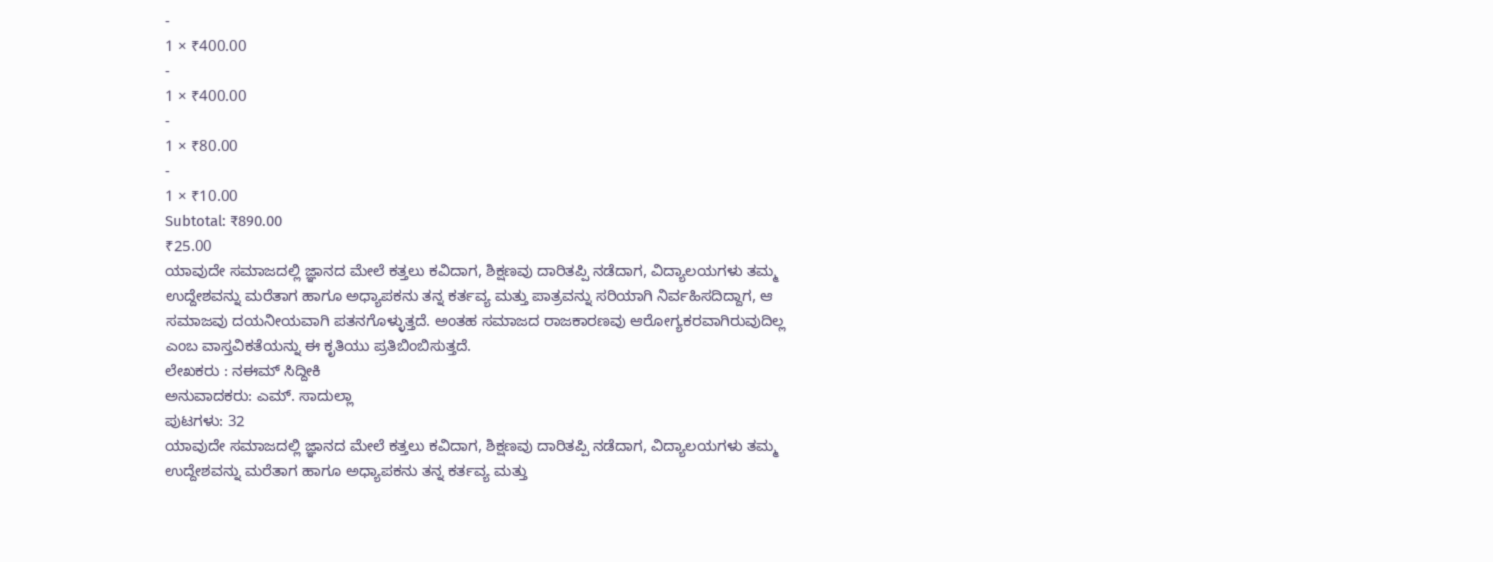-
1 × ₹400.00
-
1 × ₹400.00
-
1 × ₹80.00
-
1 × ₹10.00
Subtotal: ₹890.00
₹25.00
ಯಾವುದೇ ಸಮಾಜದಲ್ಲಿ ಜ್ಞಾನದ ಮೇಲೆ ಕತ್ತಲು ಕವಿದಾಗ, ಶಿಕ್ಷಣವು ದಾರಿತಪ್ಪಿ ನಡೆದಾಗ, ವಿದ್ಯಾಲಯಗಳು ತಮ್ಮ ಉದ್ದೇಶವನ್ನು ಮರೆತಾಗ ಹಾಗೂ ಅಧ್ಯಾಪಕನು ತನ್ನ ಕರ್ತವ್ಯ ಮತ್ತು ಪಾತ್ರವನ್ನು ಸರಿಯಾಗಿ ನಿರ್ವಹಿಸದಿದ್ದಾಗ, ಆ ಸಮಾಜವು ದಯನೀಯವಾಗಿ ಪತನಗೊಳ್ಳುತ್ತದೆ. ಅಂತಹ ಸಮಾಜದ ರಾಜಕಾರಣವು ಆರೋಗ್ಯಕರವಾಗಿರುವುದಿಲ್ಲ ಎಂಬ ವಾಸ್ತವಿಕತೆಯನ್ನು ಈ ಕೃತಿಯು ಪ್ರತಿಬಿಂಬಿಸುತ್ತದೆ.
ಲೇಖಕರು : ನಈಮ್ ಸಿದ್ದೀಕಿ
ಅನುವಾದಕರು: ಎಮ್. ಸಾದುಲ್ಲಾ
ಪುಟಗಳು: 32
ಯಾವುದೇ ಸಮಾಜದಲ್ಲಿ ಜ್ಞಾನದ ಮೇಲೆ ಕತ್ತಲು ಕವಿದಾಗ, ಶಿಕ್ಷಣವು ದಾರಿತಪ್ಪಿ ನಡೆದಾಗ, ವಿದ್ಯಾಲಯಗಳು ತಮ್ಮ ಉದ್ದೇಶವನ್ನು ಮರೆತಾಗ ಹಾಗೂ ಅಧ್ಯಾಪಕನು ತನ್ನ ಕರ್ತವ್ಯ ಮತ್ತು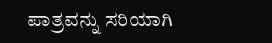ಪಾತ್ರವನ್ನು ಸರಿಯಾಗಿ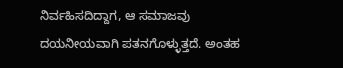ನಿರ್ವಹಿಸದಿದ್ದಾಗ, ಆ ಸಮಾಜವು ದಯನೀಯವಾಗಿ ಪತನಗೊಳ್ಳುತ್ತದೆ. ಅಂತಹ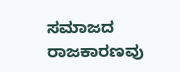ಸಮಾಜದ ರಾಜಕಾರಣವು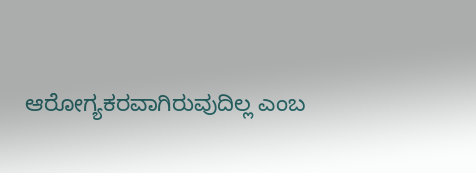ಆರೋಗ್ಯಕರವಾಗಿರುವುದಿಲ್ಲ ಎಂಬ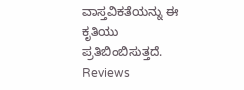ವಾಸ್ತವಿಕತೆಯನ್ನು ಈ ಕೃತಿಯು ಪ್ರತಿಬಿಂಬಿಸುತ್ತದೆ.
Reviews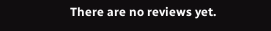There are no reviews yet.